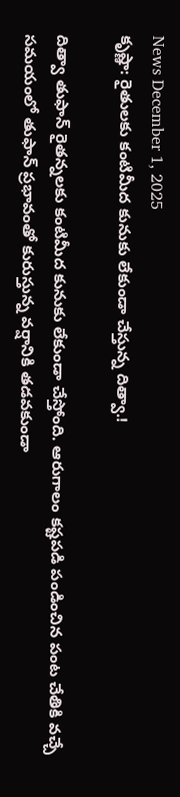News December 1, 2025
కృష్ణా: రైతులకు కంటిమీద కునుకు లేకుండా చేస్తున్న దిత్వా.!

దిత్వా తుఫాన్ రైతన్నలకు కంటిమీద కునుకు లేకుండా చేస్తోంది. ఆరుగాలం కష్టపడి పండించిన పంట చేతికి వచ్చే సమయంలో తుఫాన్ ప్రభావంతో కురుస్తున్న వర్షానికి తడవకుండా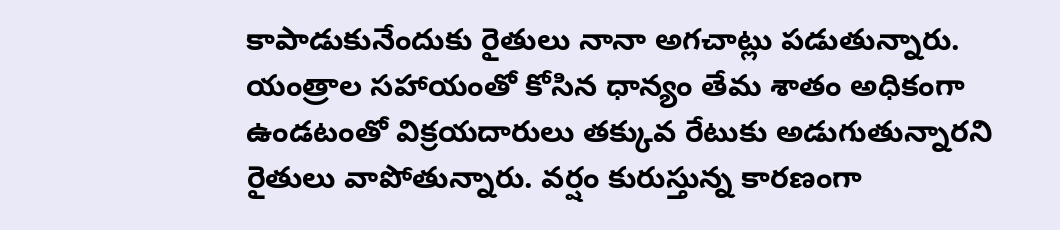కాపాడుకునేందుకు రైతులు నానా అగచాట్లు పడుతున్నారు. యంత్రాల సహాయంతో కోసిన ధాన్యం తేమ శాతం అధికంగా ఉండటంతో విక్రయదారులు తక్కువ రేటుకు అడుగుతున్నారని రైతులు వాపోతున్నారు. వర్షం కురుస్తున్న కారణంగా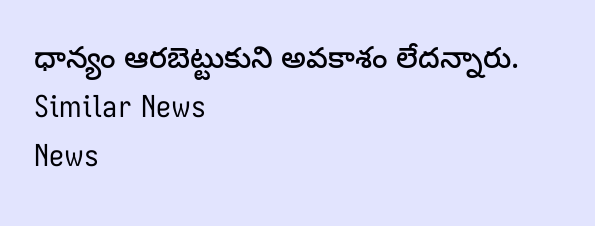ధాన్యం ఆరబెట్టుకుని అవకాశం లేదన్నారు.
Similar News
News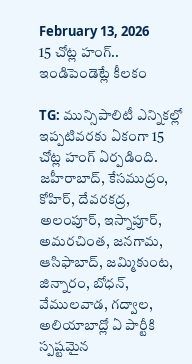February 13, 2026
15 చోట్ల హంగ్.. ఇండిపెండెట్లే కీలకం

TG: మున్సిపాలిటీ ఎన్నికల్లో ఇప్పటివరకు ఏకంగా 15 చోట్ల హంగ్ ఏర్పడింది. జహీరాబాద్, కేసముద్రం, కోహిర్, దేవరకద్ర, అలంపూర్, ఇస్నాపూర్, అమరచింత, జనగామ, ఆసిఫాబాద్, జమ్మికుంట, జిన్నారం, బోధన్, వేములవాడ, గద్వాల, అలియాబాద్లో ఏ పార్టీకి స్పష్టమైన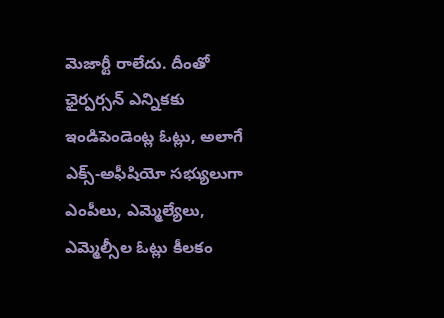మెజార్టీ రాలేదు. దీంతో ఛైర్పర్సన్ ఎన్నికకు ఇండిపెండెంట్ల ఓట్లు, అలాగే ఎక్స్-అఫీషియో సభ్యులుగా ఎంపీలు, ఎమ్మెల్యేలు, ఎమ్మెల్సీల ఓట్లు కీలకం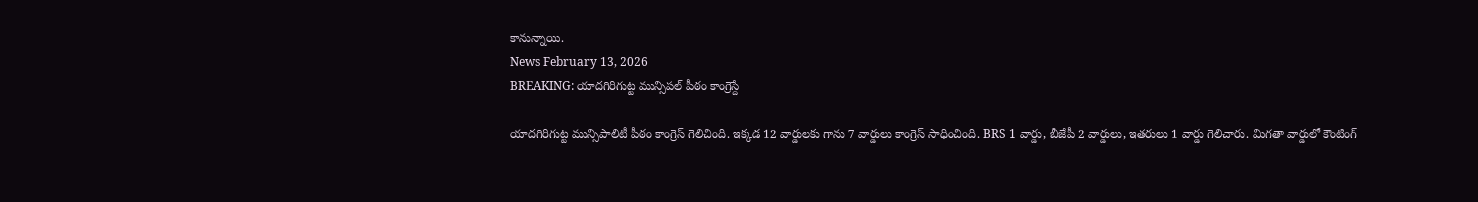కానున్నాయి.
News February 13, 2026
BREAKING: యాదగిరిగుట్ట మున్సిపల్ పీఠం కాంగ్రెస్దే

యాదగిరిగుట్ట మున్సిపాలిటీ పీఠం కాంగ్రెస్ గెలిచింది. ఇక్కడ 12 వార్డులకు గాను 7 వార్డులు కాంగ్రెస్ సాధించింది. BRS 1 వార్డు, బీజేపీ 2 వార్డులు, ఇతరులు 1 వార్డు గెలిచారు. మిగతా వార్డులో కౌంటింగ్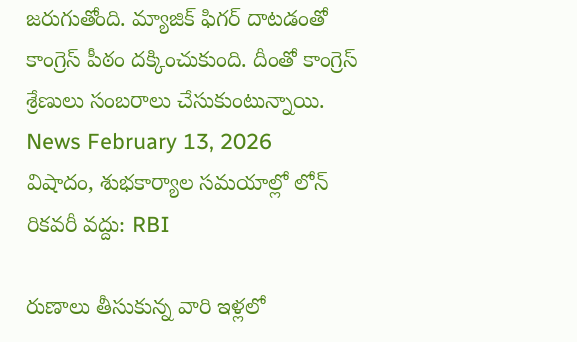జరుగుతోంది. మ్యాజిక్ ఫిగర్ దాటడంతో కాంగ్రెస్ పీఠం దక్కించుకుంది. దీంతో కాంగ్రెస్ శ్రేణులు సంబరాలు చేసుకుంటున్నాయి.
News February 13, 2026
విషాదం, శుభకార్యాల సమయాల్లో లోన్ రికవరీ వద్దు: RBI

రుణాలు తీసుకున్న వారి ఇళ్లలో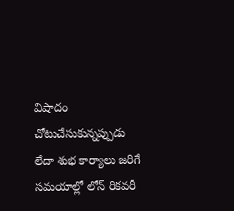విషాదం చోటుచేసుకున్నప్పుడు లేదా శుభ కార్యాలు జరిగే సమయాల్లో లోన్ రికవరీ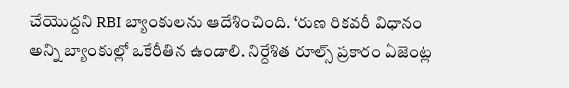చేయొద్దని RBI బ్యాంకులను ఆదేశించింది. ‘రుణ రికవరీ విధానం అన్ని బ్యాంకుల్లో ఒకేరీతిన ఉండాలి. నిర్దేశిత రూల్స్ ప్రకారం ఏజెంట్ల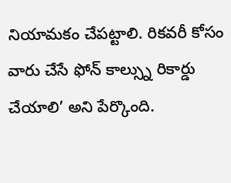నియామకం చేపట్టాలి. రికవరీ కోసం వారు చేసే ఫోన్ కాల్స్ను రికార్డు చేయాలి’ అని పేర్కొంది.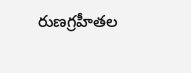రుణగ్రహీతల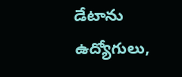డేటాను ఉద్యోగులు,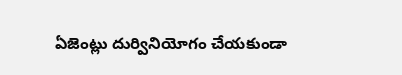ఏజెంట్లు దుర్వినియోగం చేయకుండా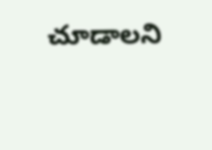చూడాలని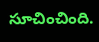సూచించింది.